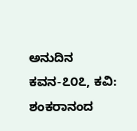ಅನುದಿನ‌ ಕವನ-೭೦೭, ಕವಿ: ಶಂಕರಾನಂದ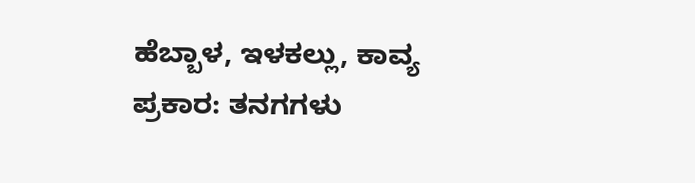ಹೆಬ್ಬಾಳ, ಇಳಕಲ್ಲು, ಕಾವ್ಯ ಪ್ರಕಾರ: ತನಗಗಳು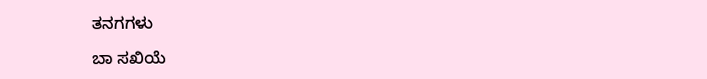ತನಗಗಳು

ಬಾ ಸಖಿಯೆ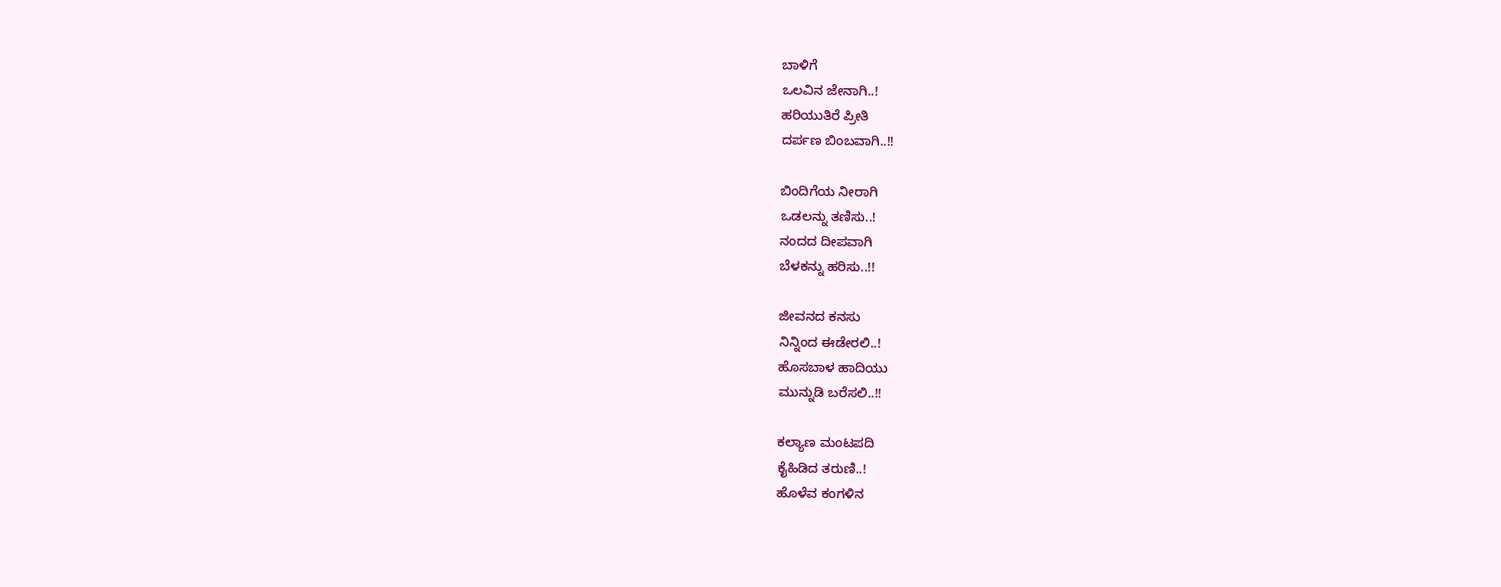ಬಾಳಿಗೆ
ಒಲವಿನ ಜೇನಾಗಿ..!
ಹರಿಯುತಿರೆ ಪ್ರೀತಿ
ದರ್ಪಣ ಬಿಂಬವಾಗಿ..!!

ಬಿಂದಿಗೆಯ ನೀರಾಗಿ
ಒಡಲನ್ನು ತಣಿಸು..!
ನಂದದ ದೀಪವಾಗಿ
ಬೆಳಕನ್ನು ಹರಿಸು..!!

ಜೀವನದ ಕನಸು
ನಿನ್ನಿಂದ ಈಡೇರಲಿ..!
ಹೊಸಬಾಳ ಹಾದಿಯು
ಮುನ್ನುಡಿ ಬರೆಸಲಿ..!!

ಕಲ್ಯಾಣ ಮಂಟಪದಿ
ಕೈಹಿಡಿದ ತರುಣಿ..!
ಹೊಳೆವ ಕಂಗಳಿನ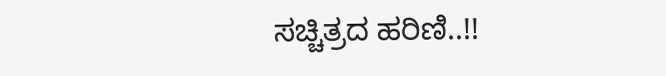ಸಚ್ಚಿತ್ರದ ಹರಿಣಿ..!!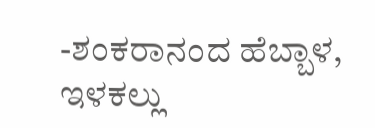-ಶಂಕರಾನಂದ ಹೆಬ್ಬಾಳ, ಇಳಕಲ್ಲು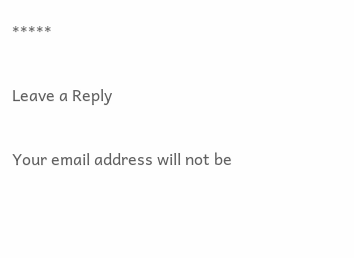*****

Leave a Reply

Your email address will not be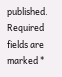published. Required fields are marked *